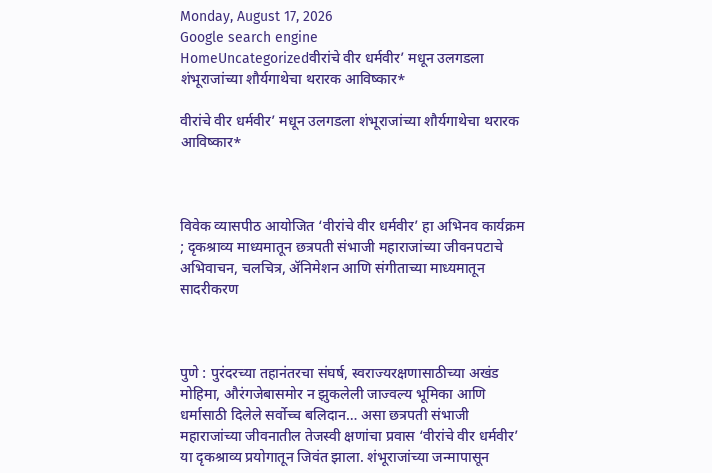Monday, August 17, 2026
Google search engine
HomeUncategorizedवीरांचे वीर धर्मवीर’ मधून उलगडला शंभूराजांच्या शौर्यगाथेचा थरारक आविष्कार*

वीरांचे वीर धर्मवीर’ मधून उलगडला शंभूराजांच्या शौर्यगाथेचा थरारक आविष्कार*



विवेक व्यासपीठ आयोजित ‘वीरांचे वीर धर्मवीर’ हा अभिनव कार्यक्रम ; दृकश्राव्य माध्यमातून छत्रपती संभाजी महाराजांच्या जीवनपटाचे अभिवाचन, चलचित्र, ॲनिमेशन आणि संगीताच्या माध्यमातून सादरीकरण



पुणे : पुरंदरच्या तहानंतरचा संघर्ष, स्वराज्यरक्षणासाठीच्या अखंड मोहिमा, औरंगजेबासमोर न झुकलेली जाज्वल्य भूमिका आणि धर्मासाठी दिलेले सर्वोच्च बलिदान… असा छत्रपती संभाजी महाराजांच्या जीवनातील तेजस्वी क्षणांचा प्रवास ‘वीरांचे वीर धर्मवीर’ या दृकश्राव्य प्रयोगातून जिवंत झाला. शंभूराजांच्या जन्मापासून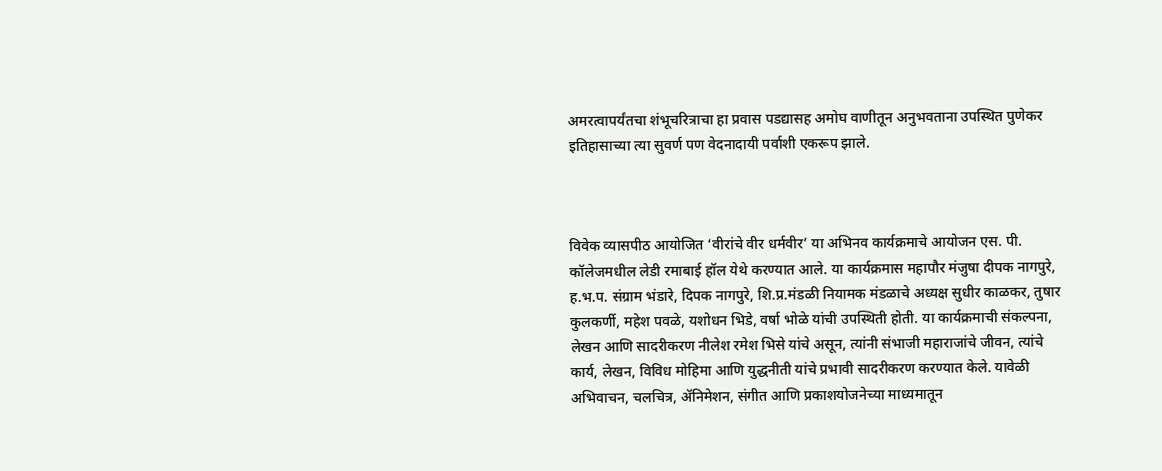अमरत्वापर्यंतचा शंभूचरित्राचा हा प्रवास पडद्यासह अमोघ वाणीतून अनुभवताना उपस्थित पुणेकर इतिहासाच्या त्या सुवर्ण पण वेदनादायी पर्वाशी एकरूप झाले.



विवेक व्यासपीठ आयोजित ‘वीरांचे वीर धर्मवीर’ या अभिनव कार्यक्रमाचे आयोजन एस. पी. कॉलेजमधील लेडी रमाबाई हॉल येथे करण्यात आले. या कार्यक्रमास महापौर मंजुषा दीपक नागपुरे, ह.भ.प. संग्राम भंडारे, दिपक नागपुरे, शि.प्र.मंडळी नियामक मंडळाचे अध्यक्ष सुधीर काळकर, तुषार कुलकर्णी, महेश पवळे, यशोधन भिडे, वर्षा भोळे यांची उपस्थिती होती. या कार्यक्रमाची संकल्पना, लेखन आणि सादरीकरण नीलेश रमेश भिसे यांचे असून, त्यांनी संभाजी महाराजांचे जीवन, त्यांचे कार्य, लेखन, विविध मोहिमा आणि युद्धनीती यांचे प्रभावी सादरीकरण करण्यात केले. यावेळी अभिवाचन, चलचित्र, ॲनिमेशन, संगीत आणि प्रकाशयोजनेच्या माध्यमातून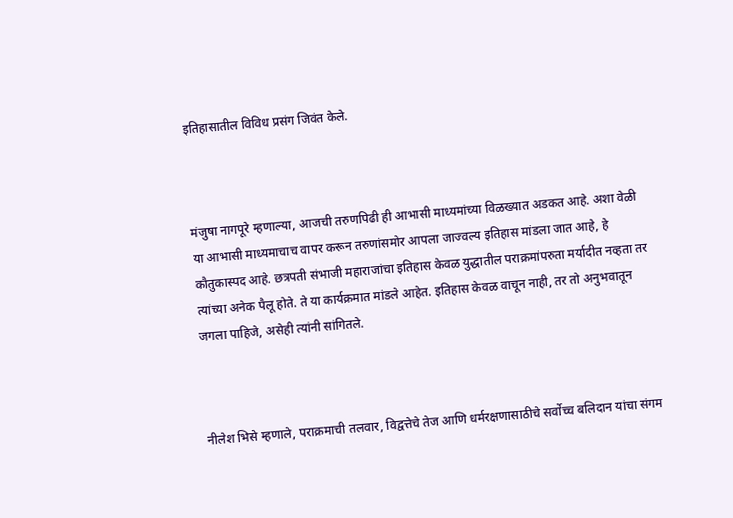इतिहासातील विविध प्रसंग जिवंत केले.



मंजुषा नागपूरे म्हणाल्या, आजची तरुणपिढी ही आभासी माध्यमांच्या विळख्यात अडकत आहे. अशा वेळी या आभासी माध्यमाचाच वापर करून तरुणांसमोर आपला जाज्वल्य इतिहास मांडला जात आहे, हे कौतुकास्पद आहे. छत्रपती संभाजी महाराजांचा इतिहास केवळ युद्धातील पराक्रमांपरुता मर्यादीत नव्हता तर त्यांच्या अनेक पैलू होते. ते या कार्यक्रमात मांडले आहेत. इतिहास केवळ वाचून नाही, तर तो अनुभवातून जगला पाहिजे, असेही त्यांनी सांगितले.



नीलेश भिसे म्हणाले, पराक्रमाची तलवार, विद्वत्तेचे तेज आणि धर्मरक्षणासाठीचे सर्वोच्च बलिदान यांचा संगम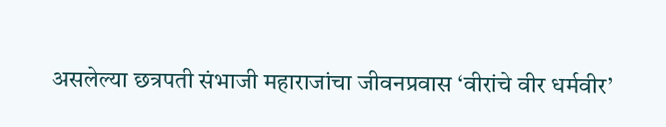असलेल्या छत्रपती संभाजी महाराजांचा जीवनप्रवास ‘वीरांचे वीर धर्मवीर’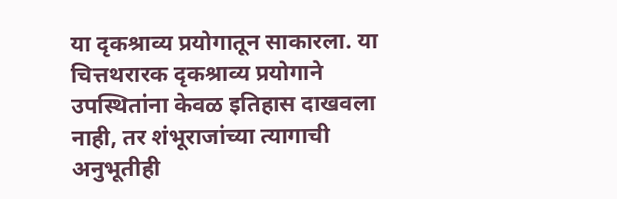या दृकश्राव्य प्रयोगातून साकारला. या चित्तथरारक दृकश्राव्य प्रयोगाने उपस्थितांना केवळ इतिहास दाखवला नाही, तर शंभूराजांच्या त्यागाची अनुभूतीही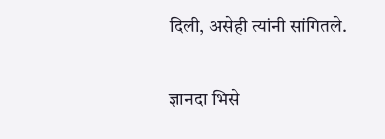दिली, असेही त्यांनी सांगितले.

ज्ञानदा भिसे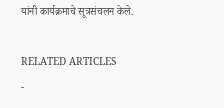यांनी कार्यक्रमाचे सूत्रसंचलन केले.

RELATED ARTICLES
-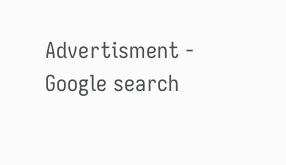Advertisment -
Google search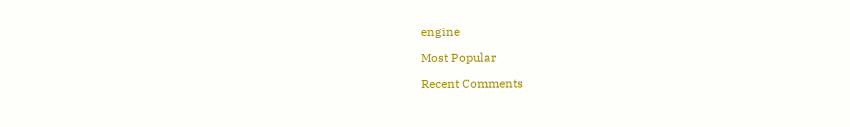engine

Most Popular

Recent Comments